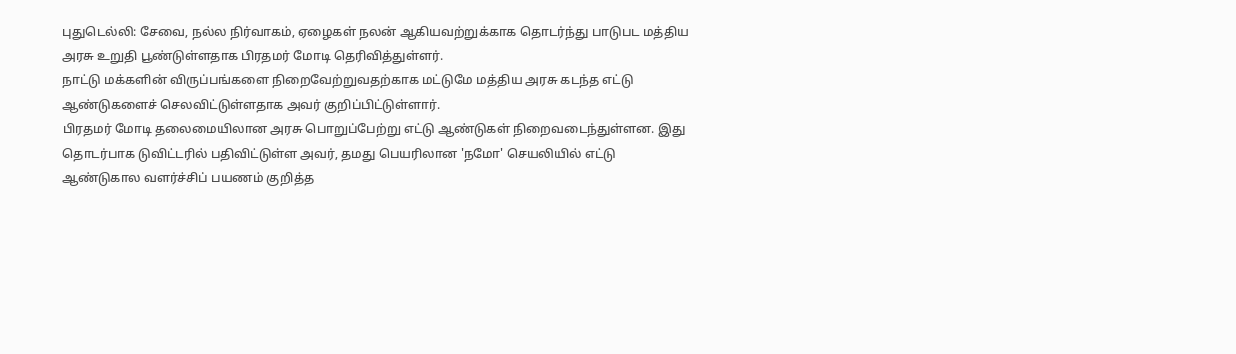புதுடெல்லி: சேவை, நல்ல நிர்வாகம், ஏழைகள் நலன் ஆகியவற்றுக்காக தொடர்ந்து பாடுபட மத்திய அரசு உறுதி பூண்டுள்ளதாக பிரதமர் மோடி தெரிவித்துள்ளர்.
நாட்டு மக்களின் விருப்பங்களை நிறைவேற்றுவதற்காக மட்டுமே மத்திய அரசு கடந்த எட்டு ஆண்டுகளைச் செலவிட்டுள்ளதாக அவர் குறிப்பிட்டுள்ளார்.
பிரதமர் மோடி தலைமையிலான அரசு பொறுப்பேற்று எட்டு ஆண்டுகள் நிறைவடைந்துள்ளன. இது தொடர்பாக டுவிட்டரில் பதிவிட்டுள்ள அவர், தமது பெயரிலான 'நமோ' செயலியில் எட்டு ஆண்டுகால வளர்ச்சிப் பயணம் குறித்த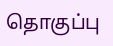தொகுப்பு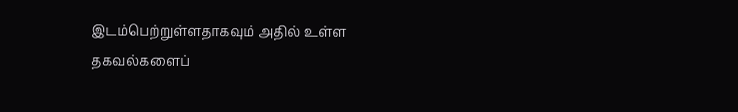இடம்பெற்றுள்ளதாகவும் அதில் உள்ள தகவல்களைப்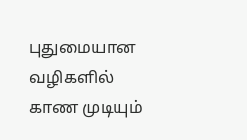புதுமையான வழிகளில் காண முடியும்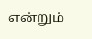என்றும்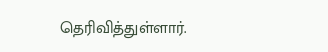தெரிவித்துள்ளார்.